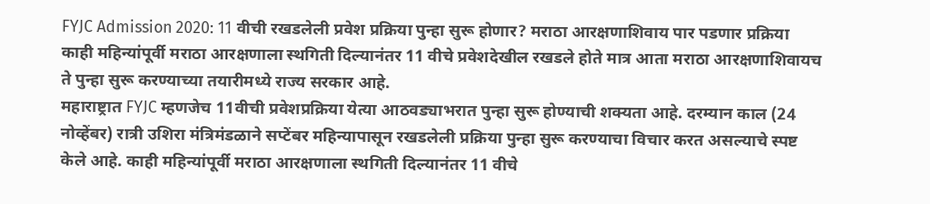FYJC Admission 2020: 11 वीची रखडलेली प्रवेश प्रक्रिया पुन्हा सुरू होणार? मराठा आरक्षणाशिवाय पार पडणार प्रक्रिया
काही महिन्यांपूर्वी मराठा आरक्षणाला स्थगिती दिल्यानंतर 11 वीचे प्रवेशदेखील रखडले होते मात्र आता मराठा आरक्षणाशिवायच ते पुन्हा सुरू करण्याच्या तयारीमध्ये राज्य सरकार आहे.
महाराष्ट्रात FYJC म्हणजेच 11वीची प्रवेशप्रक्रिया येत्या आठवड्याभरात पुन्हा सुरू होण्याची शक्यता आहे. दरम्यान काल (24 नोव्हेंबर) रात्री उशिरा मंत्रिमंडळाने सप्टेंबर महिन्यापासून रखडलेली प्रक्रिया पुन्हा सुरू करण्याचा विचार करत असल्याचे स्पष्ट केले आहे. काही महिन्यांपूर्वी मराठा आरक्षणाला स्थगिती दिल्यानंतर 11 वीचे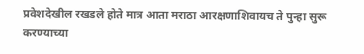प्रवेशदेखील रखडले होते मात्र आता मराठा आरक्षणाशिवायच ते पुन्हा सुरू करण्याच्या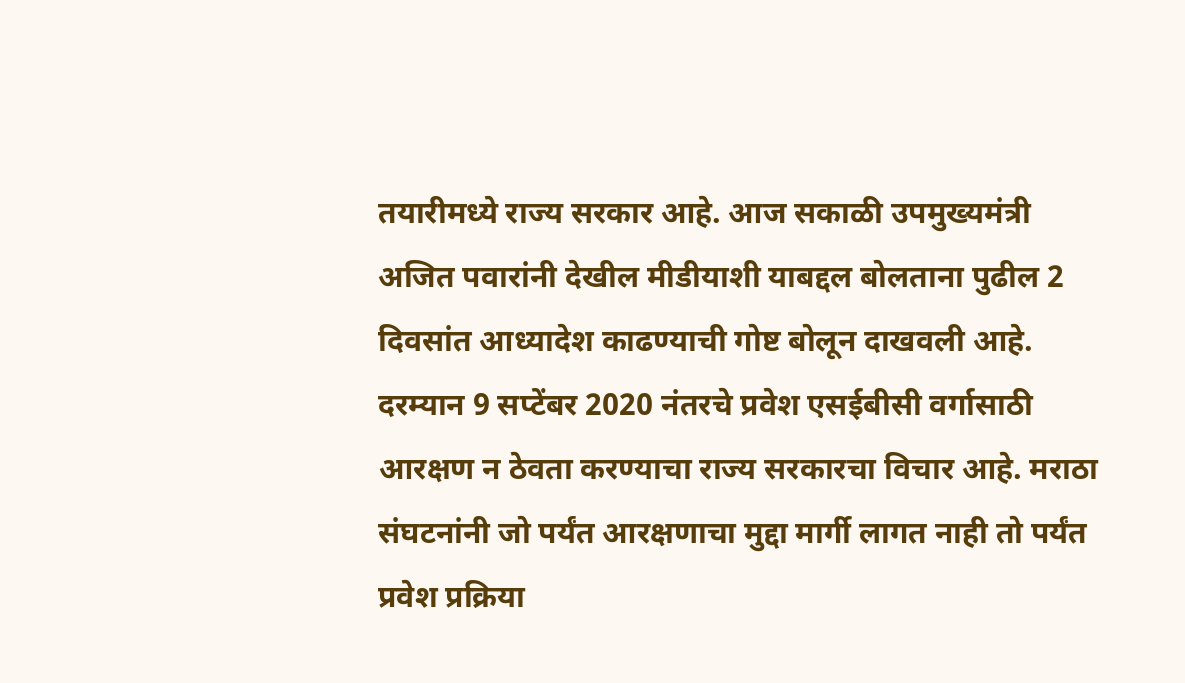तयारीमध्ये राज्य सरकार आहे. आज सकाळी उपमुख्यमंत्री अजित पवारांनी देखील मीडीयाशी याबद्दल बोलताना पुढील 2 दिवसांत आध्यादेश काढण्याची गोष्ट बोलून दाखवली आहे.
दरम्यान 9 सप्टेंबर 2020 नंतरचे प्रवेश एसईबीसी वर्गासाठी आरक्षण न ठेवता करण्याचा राज्य सरकारचा विचार आहे. मराठा संघटनांनी जो पर्यंत आरक्षणाचा मुद्दा मार्गी लागत नाही तो पर्यंत प्रवेश प्रक्रिया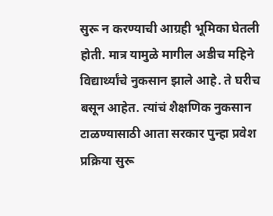सुरू न करण्याची आग्रही भूमिका घेतली होती. मात्र यामुळे मागील अडीच महिने विद्यार्थ्यांचे नुकसान झाले आहे. ते घरीच बसून आहेत. त्यांचं शैक्षणिक नुकसान टाळण्यासाठी आता सरकार पुन्हा प्रवेश प्रक्रिया सुरू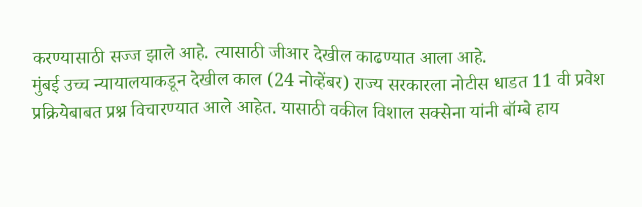करण्यासाठी सज्ज झाले आहे. त्यासाठी जीआर देखील काढण्यात आला आहे.
मुंबई उच्च न्यायालयाकडून देखील काल (24 नोव्हेंबर) राज्य सरकारला नोटीस धाडत 11 वी प्रवेश प्रक्रियेबाबत प्रश्न विचारण्यात आले आहेत. यासाठी वकील विशाल सक्सेना यांनी बॉम्बे हाय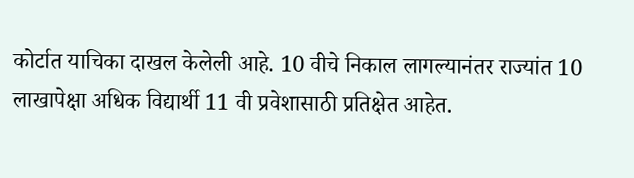कोर्टात याचिका दाखल केलेली आहे. 10 वीचे निकाल लागल्यानंतर राज्यांत 10 लाखापेक्षा अधिक विद्यार्थी 11 वी प्रवेशासाठी प्रतिक्षेत आहेत.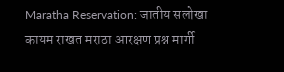Maratha Reservation: जातीय सलोखा कायम राखत मराठा आरक्षण प्रश्न मार्गी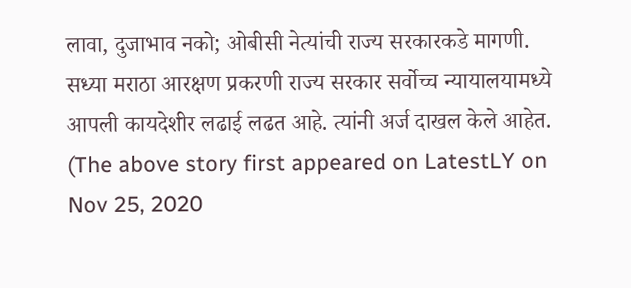लावा, दुजाभाव नको; ओबीसी नेत्यांची राज्य सरकारकडे मागणी.
सध्या मराठा आरक्षण प्रकरणी राज्य सरकार सर्वोच्च न्यायालयामध्ये आपली कायदेशीर लढाई लढत आहे. त्यांनी अर्ज दाखल केले आहेत.
(The above story first appeared on LatestLY on Nov 25, 2020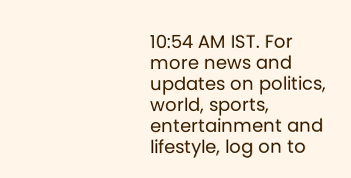10:54 AM IST. For more news and updates on politics, world, sports, entertainment and lifestyle, log on to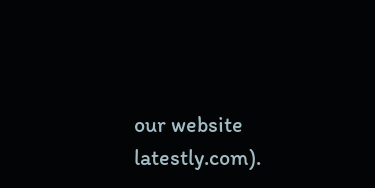our website latestly.com).